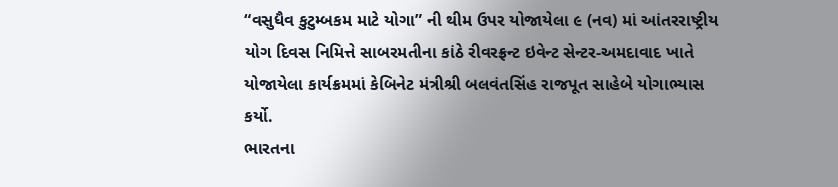“વસુધૈવ કુટુમ્બકમ માટે યોગા” ની થીમ ઉપર યોજાયેલા ૯ (નવ) માં આંતરરાષ્ટ્રીય યોગ દિવસ નિમિત્તે સાબરમતીના કાંઠે રીવરફ્રન્ટ ઇવેન્ટ સેન્ટર-અમદાવાદ ખાતે યોજાયેલા કાર્યક્રમમાં કેબિનેટ મંત્રીશ્રી બલવંતસિંહ રાજપૂત સાહેબે યોગાભ્યાસ કર્યો.
ભારતના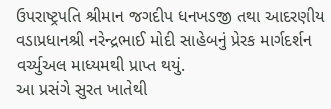ઉપરાષ્ટ્રપતિ શ્રીમાન જગદીપ ધનખડજી તથા આદરણીય વડાપ્રધાનશ્રી નરેન્દ્રભાઈ મોદી સાહેબનું પ્રેરક માર્ગદર્શન વર્ચ્યુઅલ માધ્યમથી પ્રાપ્ત થયું.
આ પ્રસંગે સુરત ખાતેથી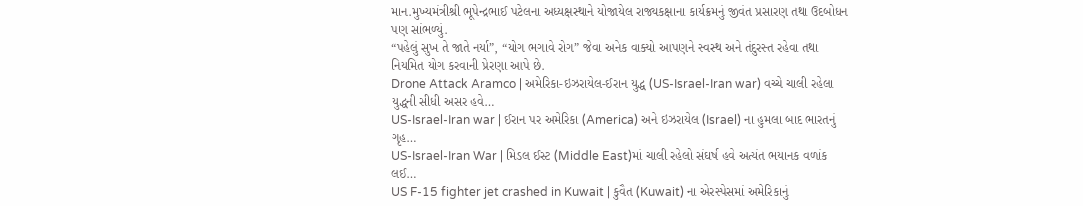માન.મુખ્યમંત્રીશ્રી ભૂપેન્દ્રભાઈ પટેલના અધ્યક્ષસ્થાને યોજાયેલ રાજ્યકક્ષાના કાર્યક્રમનું જીવંત પ્રસારણ તથા ઉદબોધન પણ સાંભળ્યું.
“પહેલું સુખ તે જાતે નર્યા”, “યોગ ભગાવે રોગ” જેવા અનેક વાક્યો આપણને સ્વસ્થ અને તંદુરસ્ત રહેવા તથા નિયમિત યોગ કરવાની પ્રેરણા આપે છે.
Drone Attack Aramco | અમેરિકા-ઇઝરાયેલ-ઈરાન યુદ્ધ (US-Israel-Iran war) વચ્ચે ચાલી રહેલા યુદ્ધની સીધી અસર હવે…
US-Israel-Iran war | ઈરાન પર અમેરિકા (America) અને ઇઝરાયેલ (Israel) ના હુમલા બાદ ભારતનું ગૃહ…
US-Israel-Iran War | મિડલ ઈસ્ટ (Middle East)માં ચાલી રહેલો સંઘર્ષ હવે અત્યંત ભયાનક વળાંક લઈ…
US F-15 fighter jet crashed in Kuwait | કુવૈત (Kuwait) ના એરસ્પેસમાં અમેરિકાનું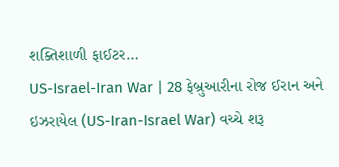શક્તિશાળી ફાઈટર…
US-Israel-Iran War | 28 ફેબ્રુઆરીના રોજ ઈરાન અને ઇઝરાયેલ (US-Iran-Israel War) વચ્ચે શરૂ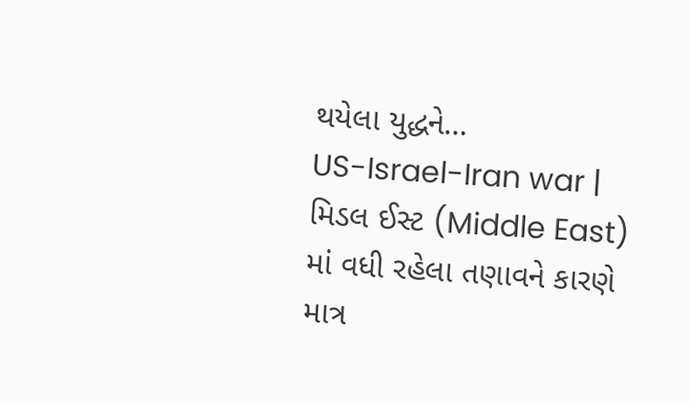થયેલા યુદ્ધને…
US-Israel-Iran war | મિડલ ઈસ્ટ (Middle East) માં વધી રહેલા તણાવને કારણે માત્ર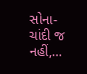સોના-ચાંદી જ નહીં,…